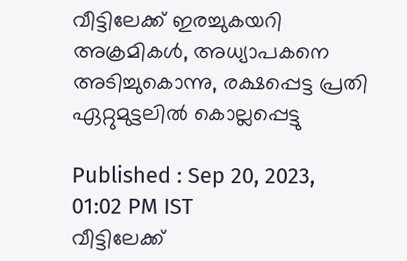വീട്ടിലേക്ക് ഇരച്ചുകയറി അക്രമികൾ, അധ്യാപകനെ അടിച്ചുകൊന്നു, രക്ഷപ്പെട്ട പ്രതി ഏറ്റുമുട്ടലി‌‌ൽ കൊല്ലപ്പെട്ടു

Published : Sep 20, 2023, 01:02 PM IST
വീട്ടിലേക്ക്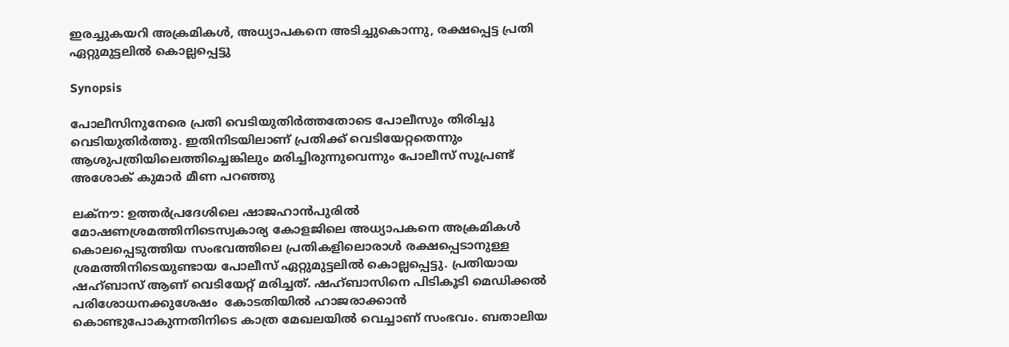ഇരച്ചുകയറി അക്രമികൾ, അധ്യാപകനെ അടിച്ചുകൊന്നു, രക്ഷപ്പെട്ട പ്രതി ഏറ്റുമുട്ടലി‌‌ൽ കൊല്ലപ്പെട്ടു

Synopsis

പോലീസിനുനേരെ പ്രതി വെടിയുതിര്‍ത്തതോടെ പോലീസും തിരിച്ചു വെടിയുതിര്‍ത്തു. ഇതിനിടയിലാണ് പ്രതിക്ക് വെടിയേറ്റതെന്നും ആശുപത്രിയിലെത്തിച്ചെങ്കിലും മരിച്ചിരുന്നുവെന്നും പോലീസ് സൂപ്രണ്ട് അശോക് കുമാര്‍ മീണ പറഞ്ഞു

ലക്നൗ: ഉത്തര്‍പ്രദേശിലെ ഷാജഹാന്‍പുരില്‍ മോഷണശ്രമത്തിനിടെസ്വകാര്യ കോളജിലെ അധ്യാപകനെ അക്രമികള്‍ കൊലപ്പെടുത്തിയ സംഭവത്തിലെ പ്രതികളിലൊരാള്‍ രക്ഷപ്പെടാനുള്ള ശ്രമത്തിനിടെയുണ്ടായ പോലീസ് ഏറ്റുമുട്ടലില്‍ കൊല്ലപ്പെട്ടു. പ്രതിയായ ഷഹ്ബാസ് ആണ് വെടിയേറ്റ് മരിച്ചത്. ഷഹ്ബാസിനെ പിടികൂടി മെഡിക്കല്‍ പരിശോധനക്കുശേഷം  കോടതിയില്‍ ഹാജരാക്കാന്‍ കൊണ്ടുപോകുന്നതിനിടെ കാത്ര മേഖലയില്‍ വെച്ചാണ് സംഭവം. ബതാലിയ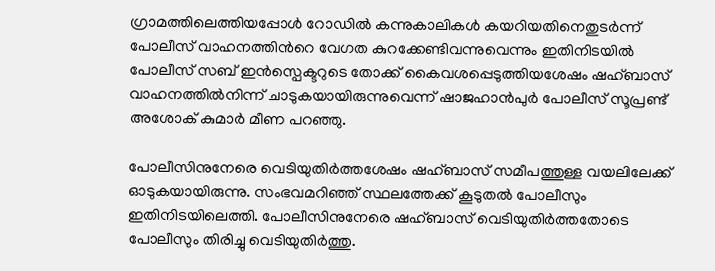ഗ്രാമത്തിലെത്തിയപ്പോള്‍ റോഡില്‍ കന്നുകാലികള്‍ കയറിയതിനെതുടര്‍ന്ന് പോലീസ് വാഹനത്തിന്‍റെ വേഗത കുറക്കേണ്ടിവന്നുവെന്നും ഇതിനിടയില്‍ പോലീസ് സബ് ഇന്‍സ്പെക്ടറുടെ തോക്ക് കൈവശപ്പെടുത്തിയശേഷം ഷഹ്ബാസ് വാഹനത്തില്‍നിന്ന് ചാടുകയായിരുന്നുവെന്ന് ഷാജഹാന്‍പുര്‍ പോലീസ് സൂപ്രണ്ട് അശോക് കുമാര്‍ മീണ പറഞ്ഞു.

പോലീസിനുനേരെ വെടിയുതിര്‍ത്തശേഷം ഷഹ്ബാസ് സമീപത്തുള്ള വയലിലേക്ക് ഓടുകയായിരുന്നു. സംഭവമറിഞ്ഞ് സ്ഥലത്തേക്ക് കൂടുതല്‍ പോലീസും ഇതിനിടയിലെത്തി. പോലീസിനുനേരെ ഷഹ്ബാസ് വെടിയുതിര്‍ത്തതോടെ പോലീസും തിരിച്ചു വെടിയുതിര്‍ത്തു.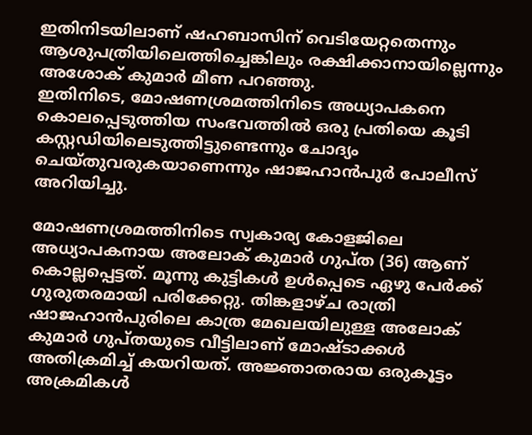ഇതിനിടയിലാണ് ഷഹബാസിന് വെടിയേറ്റതെന്നും ആശുപത്രിയിലെത്തിച്ചെങ്കിലും രക്ഷിക്കാനായില്ലെന്നും അശോക് കുമാര്‍ മീണ പറഞ്ഞു.
ഇതിനിടെ, മോഷണശ്രമത്തിനിടെ അധ്യാപകനെ കൊലപ്പെടുത്തിയ സംഭവത്തില്‍ ഒരു പ്രതിയെ കൂടി കസ്റ്റഡിയിലെടുത്തിട്ടുണ്ടെന്നും ചോദ്യം ചെയ്തുവരുകയാണെന്നും ഷാജഹാന്‍പുര്‍ പോലീസ് അറിയിച്ചു.

മോഷണശ്രമത്തിനിടെ സ്വകാര്യ കോളജിലെ അധ്യാപകനായ അലോക് കുമാര്‍ ഗുപ്ത (36) ആണ് കൊല്ലപ്പെട്ടത്. മൂന്നു കുട്ടികള്‍ ഉള്‍പ്പെടെ ഏഴു പേര്‍ക്ക് ഗുരുതരമായി പരിക്കേറ്റു. തിങ്കളാഴ്ച രാത്രി ഷാജഹാന്‍പുരിലെ കാത്ര മേഖലയിലുള്ള അലോക് കുമാര്‍ ഗുപ്തയുടെ വീട്ടിലാണ് മോഷ്ടാക്കള്‍ അതിക്രമിച്ച് കയറിയത്. അജ്ഞാതരായ ഒരുകൂട്ടം അക്രമികള്‍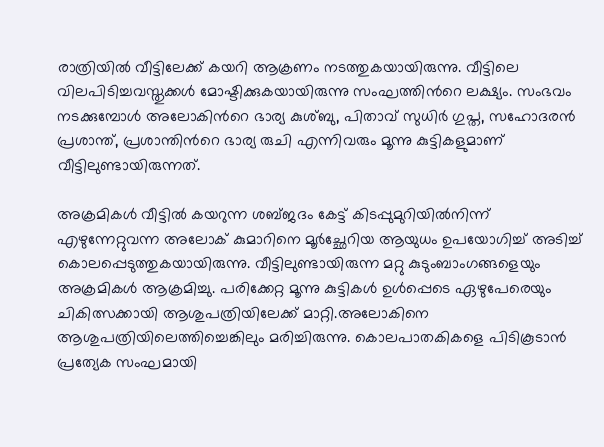രാത്രിയില്‍ വീട്ടിലേക്ക് കയറി ആക്രണം നടത്തുകയായിരുന്നു. വീട്ടിലെ വിലപിടിച്ചവസ്തുക്കള്‍ മോഷ്ടിക്കുകയായിരുന്നു സംഘത്തിന്‍റെ ലക്ഷ്യം. സംഭവം നടക്കുമ്പോള്‍ അലോകിന്‍റെ ഭാര്യ കുശ്ബു, പിതാവ് സുധിര്‍ ഗുപ്ത, സഹോദരന്‍ പ്രശാന്ത്, പ്രശാന്തിന്‍റെ ഭാര്യ രുചി എന്നിവരും മൂന്നു കുട്ടികളുമാണ് വീട്ടിലുണ്ടായിരുന്നത്.

അക്രമികള്‍ വീട്ടില്‍ കയറുന്ന ശബ്ജദം കേട്ട് കിടപ്പുമുറിയില്‍നിന്ന് എഴുന്നേറ്റുവന്ന അലോക് കുമാറിനെ മൂര്‍ച്ഛേറിയ ആയുധം ഉപയോഗിച്ച് അടിച്ച് കൊലപ്പെടുത്തുകയായിരുന്നു. വീട്ടിലുണ്ടായിരുന്ന മറ്റു കുടുംബാംഗങ്ങളെയും അക്രമികള്‍ ആക്രമിച്ചു. പരിക്കേറ്റ മൂന്നു കുട്ടികള്‍ ഉള്‍പ്പെടെ ഏഴുപേരെയും ചികിത്സക്കായി ആശുപത്രിയിലേക്ക് മാറ്റി.അലോകിനെ ആശുപത്രിയിലെത്തിച്ചെങ്കിലും മരിച്ചിരുന്നു. കൊലപാതകികളെ പിടികൂടാന്‍ പ്രത്യേക സംഘമായി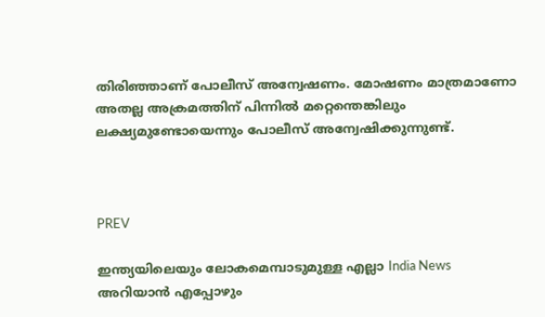തിരിഞ്ഞാണ് പോലീസ് അന്വേഷണം. മോഷണം മാത്രമാണോ അതല്ല അക്രമത്തിന് പിന്നില്‍ മറ്റെന്തെങ്കിലും ലക്ഷ്യമുണ്ടോയെന്നും പോലീസ് അന്വേഷിക്കുന്നുണ്ട്.



PREV

ഇന്ത്യയിലെയും ലോകമെമ്പാടുമുള്ള എല്ലാ India News അറിയാൻ എപ്പോഴും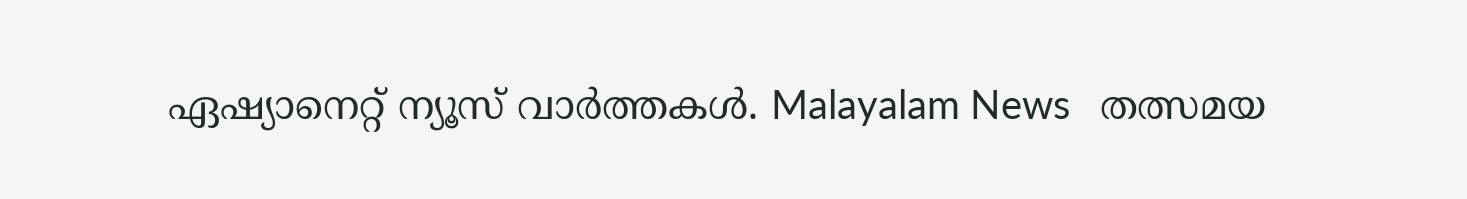ഏഷ്യാനെറ്റ് ന്യൂസ് വാർത്തകൾ. Malayalam News   തത്സമയ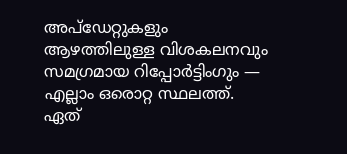അപ്‌ഡേറ്റുകളും ആഴത്തിലുള്ള വിശകലനവും സമഗ്രമായ റിപ്പോർട്ടിംഗും — എല്ലാം ഒരൊറ്റ സ്ഥലത്ത്. ഏത്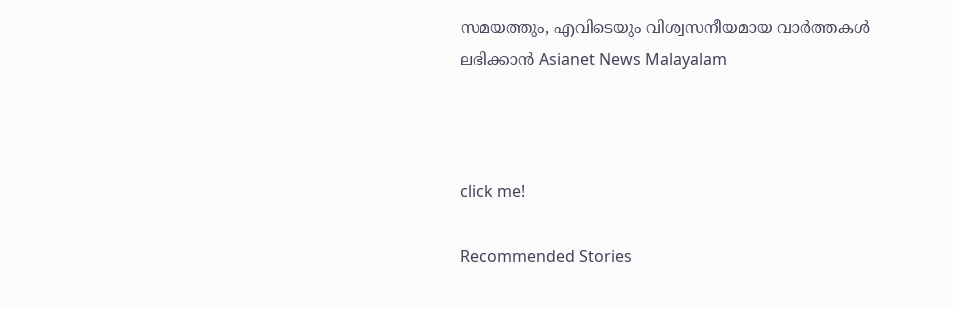സമയത്തും, എവിടെയും വിശ്വസനീയമായ വാർത്തകൾ ലഭിക്കാൻ Asianet News Malayalam



click me!

Recommended Stories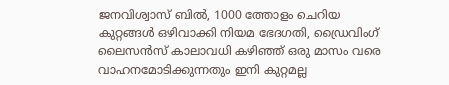ജനവിശ്വാസ് ബിൽ, 1000 ത്തോളം ചെറിയ കുറ്റങ്ങൾ ഒഴിവാക്കി നിയമ ഭേദഗതി, ഡ്രൈവിംഗ് ലൈസൻസ് കാലാവധി കഴിഞ്ഞ് ഒരു മാസം വരെ വാഹനമോടിക്കുന്നതും ഇനി കുറ്റമല്ല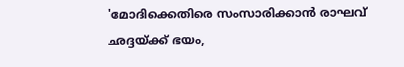'മോദിക്കെതിരെ സംസാരിക്കാൻ രാഘവ് ഛദ്ദയ്ക്ക് ഭയം,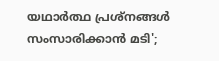യഥാർത്ഥ പ്രശ്നങ്ങൾ സംസാരിക്കാൻ മടി';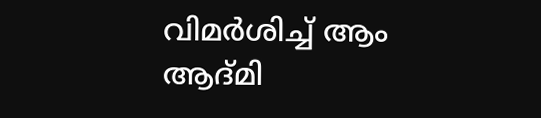വിമർശിച്ച് ആം ആദ്മി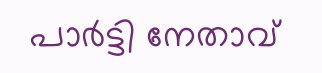പാർട്ടി നേതാവ്